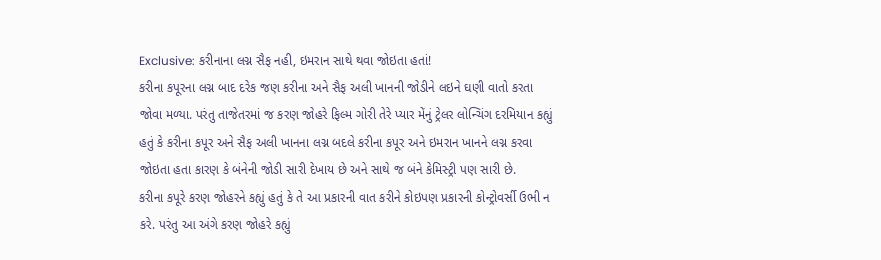Exclusive: કરીનાના લગ્ન સૈફ નહી, ઇમરાન સાથે થવા જોઇતા હતાં!
કરીના કપૂરના લગ્ન બાદ દરેક જણ કરીના અને સૈફ અલી ખાનની જોડીને લઇને ઘણી વાતો કરતા જોવા મળ્યા. પરંતુ તાજેતરમાં જ કરણ જોહરે ફિલ્મ ગોરી તેરે પ્યાર મેંનું ટ્રેલર લોન્ચિંગ દરમિયાન કહ્યું હતું કે કરીના કપૂર અને સૈફ અલી ખાનના લગ્ન બદલે કરીના કપૂર અને ઇમરાન ખાનને લગ્ન કરવા જોઇતા હતા કારણ કે બંનેની જોડી સારી દેખાય છે અને સાથે જ બંને કેમિસ્ટ્રી પણ સારી છે.
કરીના કપૂરે કરણ જોહરને કહ્યું હતું કે તે આ પ્રકારની વાત કરીને કોઇપણ પ્રકારની કોન્ટ્રોવર્સી ઉભી ન કરે. પરંતુ આ અંગે કરણ જોહરે કહ્યું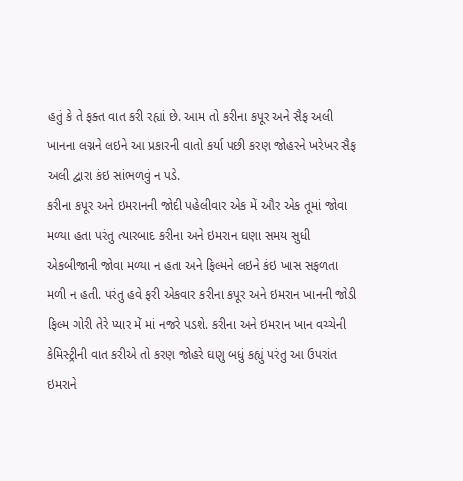હતું કે તે ફક્ત વાત કરી રહ્યાં છે. આમ તો કરીના કપૂર અને સૈફ અલી ખાનના લગ્નને લઇને આ પ્રકારની વાતો કર્યા પછી કરણ જોહરને ખરેખર સૈફ અલી દ્વારા કંઇ સાંભળવું ન પડે.
કરીના કપૂર અને ઇમરાનની જોદી પહેલીવાર એક મેં ઔર એક તૂમાં જોવા મળ્યા હતા પરંતુ ત્યારબાદ કરીના અને ઇમરાન ઘણા સમય સુધી એકબીજાની જોવા મળ્યા ન હતા અને ફિલ્મને લઇને કંઇ ખાસ સફળતા મળી ન હતી. પરંતુ હવે ફરી એકવાર કરીના કપૂર અને ઇમરાન ખાનની જોડી ફિલ્મ ગોરી તેરે પ્યાર મેં માં નજરે પડશે. કરીના અને ઇમરાન ખાન વચ્ચેની કેમિસ્ટ્રીની વાત કરીએ તો કરણ જોહરે ઘણુ બધું કહ્યું પરંતુ આ ઉપરાંત ઇમરાને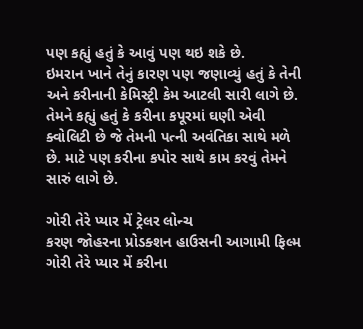પણ કહ્યું હતું કે આવું પણ થઇ શકે છે.
ઇમરાન ખાને તેનું કારણ પણ જણાવ્યું હતું કે તેની અને કરીનાની કેમિસ્ટ્રી કેમ આટલી સારી લાગે છે. તેમને કહ્યું હતું કે કરીના કપૂરમાં ઘણી એવી ક્વોલિટી છે જે તેમની પત્ની અવંતિકા સાથે મળે છે. માટે પણ કરીના કપોર સાથે કામ કરવું તેમને સારું લાગે છે.

ગોરી તેરે પ્યાર મેં ટ્રેલર લોન્ચ
કરણ જોહરના પ્રોડક્શન હાઉસની આગામી ફિલ્મ ગોરી તેરે પ્યાર મેં કરીના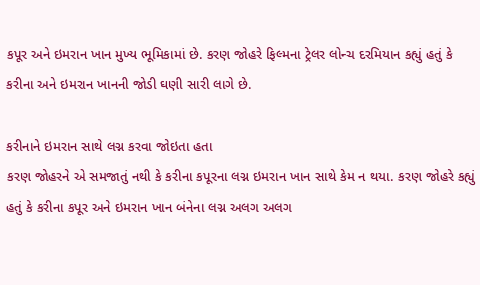કપૂર અને ઇમરાન ખાન મુખ્ય ભૂમિકામાં છે. કરણ જોહરે ફિલ્મના ટ્રેલર લોન્ચ દરમિયાન કહ્યું હતું કે કરીના અને ઇમરાન ખાનની જોડી ઘણી સારી લાગે છે.

કરીનાને ઇમરાન સાથે લગ્ન કરવા જોઇતા હતા
કરણ જોહરને એ સમજાતું નથી કે કરીના કપૂરના લગ્ન ઇમરાન ખાન સાથે કેમ ન થયા. કરણ જોહરે કહ્યું હતું કે કરીના કપૂર અને ઇમરાન ખાન બંનેના લગ્ન અલગ અલગ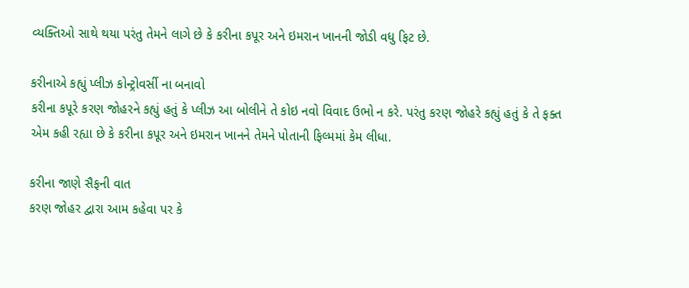વ્યક્તિઓ સાથે થયા પરંતુ તેમને લાગે છે કે કરીના કપૂર અને ઇમરાન ખાનની જોડી વધુ ફિટ છે.

કરીનાએ કહ્યું પ્લીઝ કોન્ટ્રોવર્સી ના બનાવો
કરીના કપૂરે કરણ જોહરને કહ્યું હતું કે પ્લીઝ આ બોલીને તે કોઇ નવો વિવાદ ઉભો ન કરે. પરંતુ કરણ જોહરે કહ્યું હતું કે તે ફક્ત એમ કહી રહ્યા છે કે કરીના કપૂર અને ઇમરાન ખાનને તેમને પોતાની ફિલ્મમાં કેમ લીધા.

કરીના જાણે સૈફની વાત
કરણ જોહર દ્વારા આમ કહેવા પર કે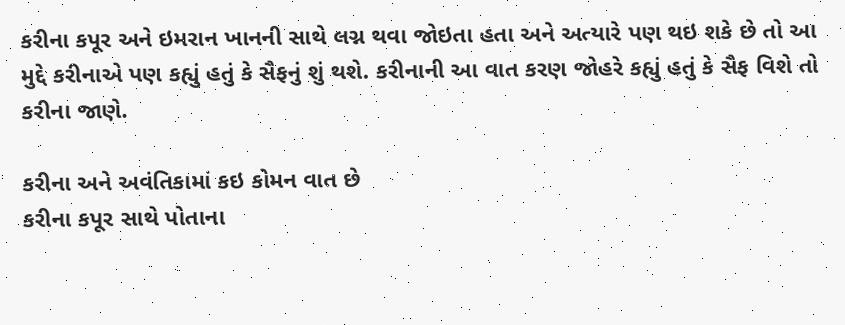કરીના કપૂર અને ઇમરાન ખાનની સાથે લગ્ન થવા જોઇતા હતા અને અત્યારે પણ થઇ શકે છે તો આ મુદ્દે કરીનાએ પણ કહ્યું હતું કે સૈફનું શું થશે. કરીનાની આ વાત કરણ જોહરે કહ્યું હતું કે સૈફ વિશે તો કરીના જાણે.

કરીના અને અવંતિકામાં કઇ કોમન વાત છે
કરીના કપૂર સાથે પોતાના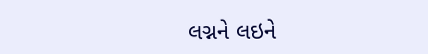લગ્નને લઇને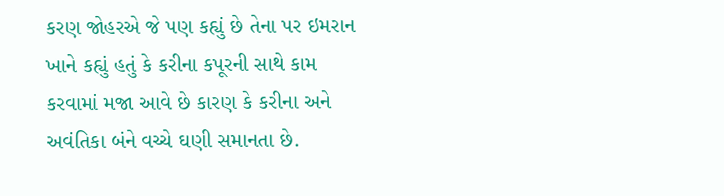કરણ જોહરએ જે પણ કહ્યું છે તેના પર ઇમરાન ખાને કહ્યું હતું કે કરીના કપૂરની સાથે કામ કરવામાં મજા આવે છે કારણ કે કરીના અને અવંતિકા બંને વચ્ચે ઘણી સમાનતા છે.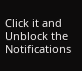Click it and Unblock the Notifications